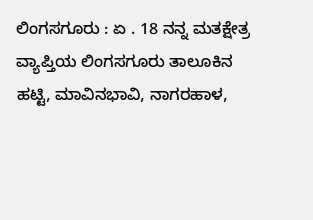ಲಿಂಗಸಗೂರು : ಏ . 18 ನನ್ನ ಮತಕ್ಷೇತ್ರ ವ್ಯಾಪ್ತಿಯ ಲಿಂಗಸಗೂರು ತಾಲೂಕಿನ ಹಟ್ಟಿ, ಮಾವಿನಭಾವಿ, ನಾಗರಹಾಳ,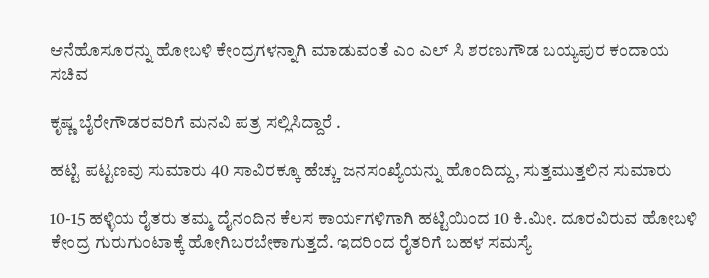ಆನೆಹೊಸೂರನ್ನು ಹೋಬಳಿ ಕೇಂದ್ರಗಳನ್ನಾಗಿ ಮಾಡುವಂತೆ ಎಂ ಎಲ್ ಸಿ ಶರಣುಗೌಡ ಬಯ್ಯಪುರ ಕಂದಾಯ ಸಚಿವ

ಕೃಷ್ಣ ಬೈರೇಗೌಡರವರಿಗೆ ಮನವಿ ಪತ್ರ ಸಲ್ಲಿಸಿದ್ದಾರೆ .

ಹಟ್ಟಿ ಪಟ್ಟಣವು ಸುಮಾರು 40 ಸಾವಿರಕ್ಕೂ ಹೆಚ್ಚು ಜನಸಂಖ್ಯೆಯನ್ನು ಹೊಂದಿದ್ದು, ಸುತ್ತಮುತ್ತಲಿನ ಸುಮಾರು

10-15 ಹಳ್ಳಿಯ ರೈತರು ತಮ್ಮ ದೈನಂದಿನ ಕೆಲಸ ಕಾರ್ಯಗಳಿಗಾಗಿ ಹಟ್ಟಿಯಿಂದ 10 ಕಿ.ಮೀ. ದೂರವಿರುವ ಹೋಬಳಿ ಕೇಂದ್ರ ಗುರುಗುಂಟಾಕ್ಕೆ ಹೋಗಿಬರಬೇಕಾಗುತ್ತದೆ. ಇದರಿಂದ ರೈತರಿಗೆ ಬಹಳ ಸಮಸ್ಯೆ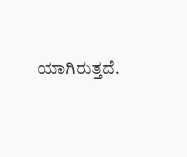ಯಾಗಿರುತ್ತದೆ.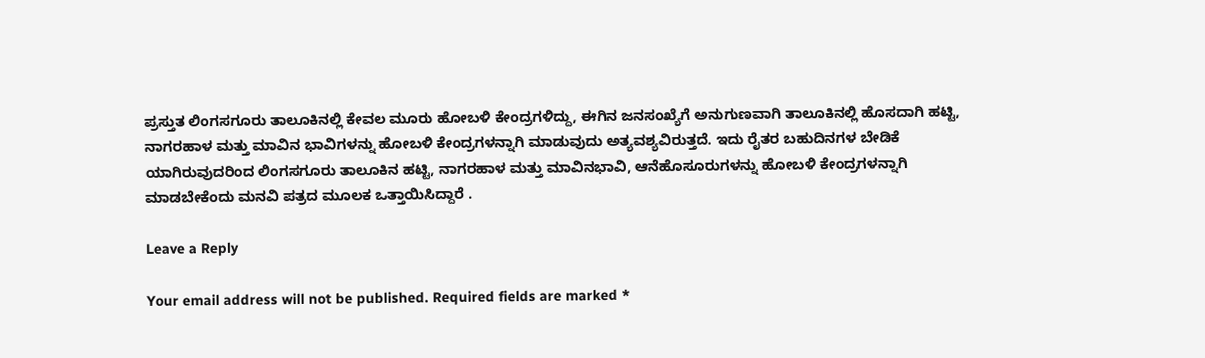ಪ್ರಸ್ತುತ ಲಿಂಗಸಗೂರು ತಾಲೂಕಿನಲ್ಲಿ ಕೇವಲ ಮೂರು ಹೋಬಳಿ ಕೇಂದ್ರಗಳಿದ್ದು, ಈಗಿನ ಜನಸಂಖ್ಯೆಗೆ ಅನುಗುಣವಾಗಿ ತಾಲೂಕಿನಲ್ಲಿ ಹೊಸದಾಗಿ ಹಟ್ಟಿ, ನಾಗರಹಾಳ ಮತ್ತು ಮಾವಿನ ಭಾವಿಗಳನ್ನು ಹೋಬಳಿ ಕೇಂದ್ರಗಳನ್ನಾಗಿ ಮಾಡುವುದು ಅತ್ಯವಶ್ಯವಿರುತ್ತದೆ. ಇದು ರೈತರ ಬಹುದಿನಗಳ ಬೇಡಿಕೆ ಯಾಗಿರುವುದರಿಂದ ಲಿಂಗಸಗೂರು ತಾಲೂಕಿನ ಹಟ್ಟಿ, ನಾಗರಹಾಳ ಮತ್ತು ಮಾವಿನಭಾವಿ, ಆನೆಹೊಸೂರುಗಳನ್ನು ಹೋಬಳಿ ಕೇಂದ್ರಗಳನ್ನಾಗಿ ಮಾಡಬೇಕೆಂದು ಮನವಿ ಪತ್ರದ ಮೂಲಕ ಒತ್ತಾಯಿಸಿದ್ದಾರೆ .

Leave a Reply

Your email address will not be published. Required fields are marked *